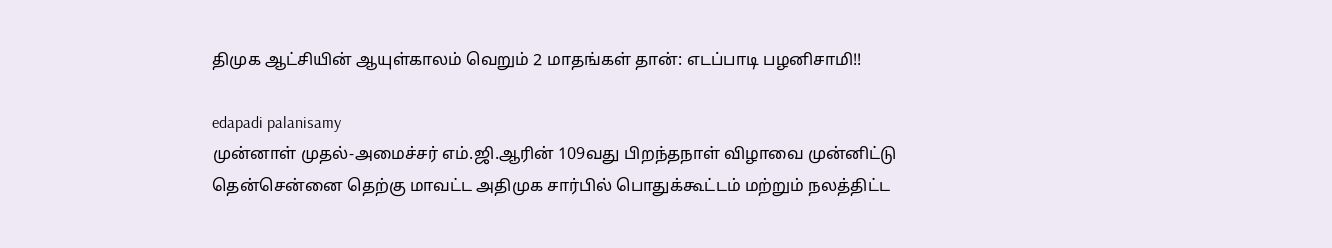திமுக ஆட்சியின் ஆயுள்காலம் வெறும் 2 மாதங்கள் தான்: எடப்பாடி பழனிசாமி!!

edapadi palanisamy
முன்னாள் முதல்-அமைச்சர் எம்.ஜி.ஆரின் 109வது பிறந்தநாள் விழாவை முன்னிட்டு தென்சென்னை தெற்கு மாவட்ட அதிமுக சார்பில் பொதுக்கூட்டம் மற்றும் நலத்திட்ட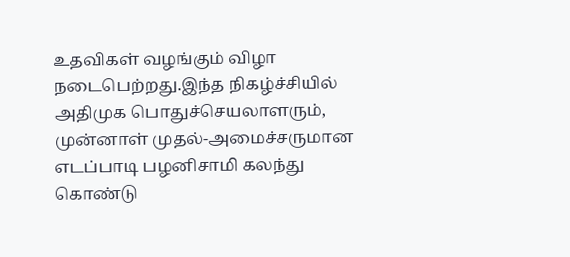உதவிகள் வழங்கும் விழா நடைபெற்றது.இந்த நிகழ்ச்சியில் அதிமுக பொதுச்செயலாளரும், முன்னாள் முதல்-அமைச்சருமான எடப்பாடி பழனிசாமி கலந்து கொண்டு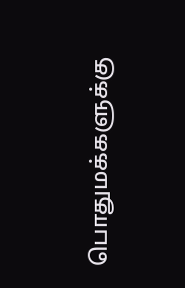பொதுமக்களுக்கு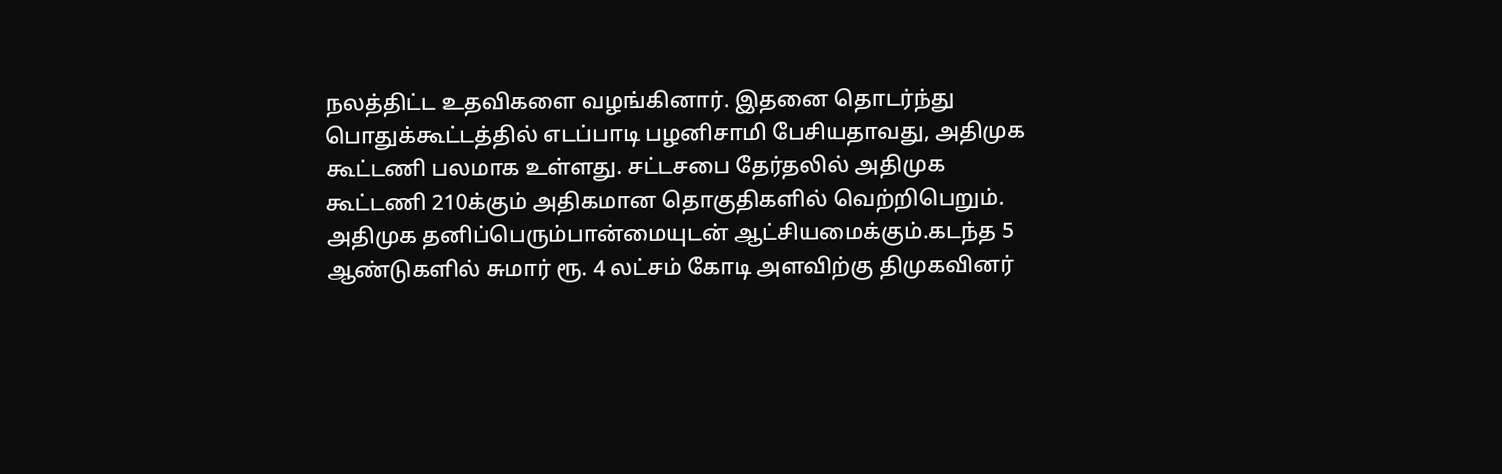நலத்திட்ட உதவிகளை வழங்கினார். இதனை தொடர்ந்து பொதுக்கூட்டத்தில் எடப்பாடி பழனிசாமி பேசியதாவது, அதிமுக கூட்டணி பலமாக உள்ளது. சட்டசபை தேர்தலில் அதிமுக கூட்டணி 210க்கும் அதிகமான தொகுதிகளில் வெற்றிபெறும். அதிமுக தனிப்பெரும்பான்மையுடன் ஆட்சியமைக்கும்.கடந்த 5 ஆண்டுகளில் சுமார் ரூ. 4 லட்சம் கோடி அளவிற்கு திமுகவினர்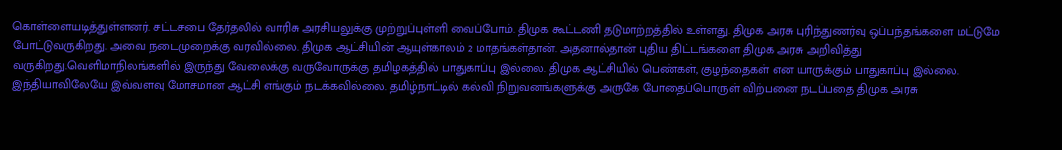கொள்ளையடித்துள்ளனர். சட்டசபை தேர்தலில் வாரிசு அரசியலுக்கு முற்றுப்புள்ளி வைப்போம். திமுக கூட்டணி தடுமாற்றத்தில் உள்ளது. திமுக அரசு புரிந்துணர்வு ஒப்பந்தங்களை மட்டுமே போட்டுவருகிறது. அவை நடைமுறைக்கு வரவில்லை. திமுக ஆட்சியின் ஆயுள்காலம் 2 மாதங்கள்தான். அதனால்தான் புதிய திட்டங்களை திமுக அரசு அறிவித்து வருகிறது.வெளிமாநிலங்களில் இருந்து வேலைக்கு வருவோருக்கு தமிழகத்தில் பாதுகாப்பு இல்லை. திமுக ஆட்சியில் பெண்கள், குழந்தைகள் என யாருக்கும் பாதுகாப்பு இல்லை. இந்தியாவிலேயே இவ்வளவு மோசமான ஆட்சி எங்கும் நடக்கவில்லை. தமிழ்நாட்டில் கல்வி நிறுவனங்களுக்கு அருகே போதைப்பொருள் விற்பனை நடப்பதை திமுக அரசு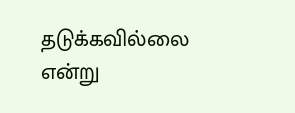தடுக்கவில்லை என்று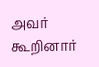அவர் கூறினார்